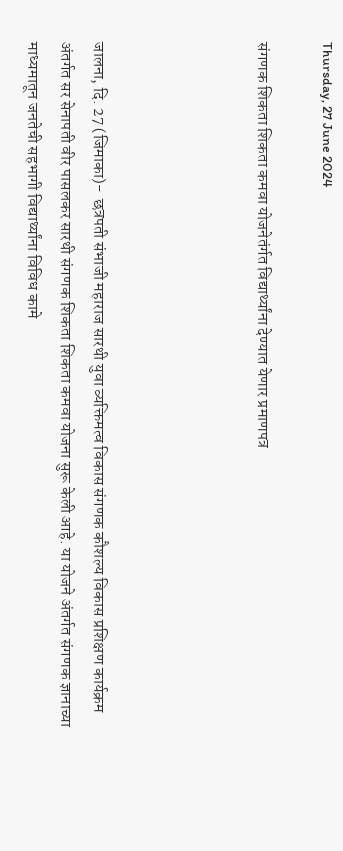Thursday, 27 June 2024

संगणक शिकता शिकता कमवा योजनेतंर्गत विद्यार्थ्यांना देण्यात येणार प्रमाणपत्र




जालना, दि. 27 (जिमाका)-  छत्रपती संभाजी महाराज सारथी युवा व्यक्तिमत्व विकास संगणक कौशल्य विकास प्रशिक्षण कार्यक्रम अंतर्गत सर सेनापती वीर पासलकर सारथी संगणक शिकता शिकता कमवा योजना सुरू केली आहे. या योजने अंतर्गत संगणक ज्ञानाच्या माध्यमातून जनतेची सहभागी विद्यार्थ्यांना विविध कामे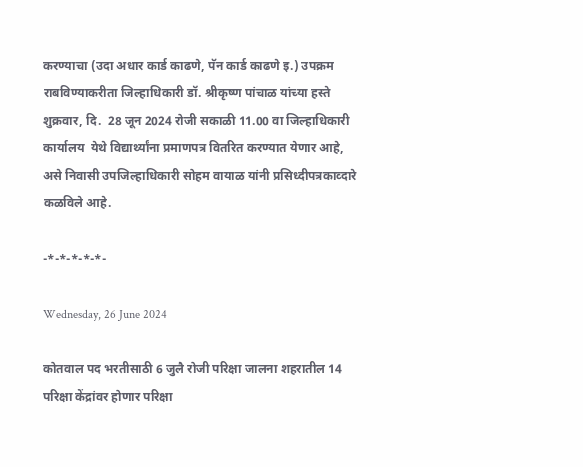करण्याचा (उदा अधार कार्ड काढणे, पॅन कार्ड काढणे इ.) उपक्रम राबविण्याकरीता जिल्हाधिकारी डॉ. श्रीकृष्ण पांचाळ यांच्या हस्ते शुक्रवार, दि.  28 जून 2024 रोजी सकाळी 11.00 वा जिल्हाधिकारी कार्यालय  येथे विद्यार्थ्यांना प्रमाणपत्र वितरित करण्यात येणार आहे, असे निवासी उपजिल्हाधिकारी सोहम वायाळ यांनी प्रसिध्दीपत्रकाव्दारे कळविले आहे.

-*-*-*-*-*-

Wednesday, 26 June 2024

कोतवाल पद भरतीसाठी 6 जुलै रोजी परिक्षा जालना शहरातील 14 परिक्षा केंद्रांवर होणार परिक्षा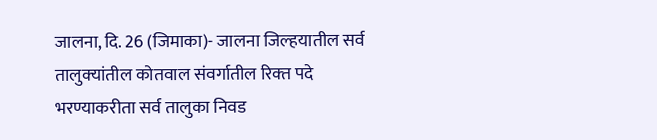जालना, दि. 26 (जिमाका)- जालना जिल्‍हयातील सर्व तालुक्‍यांतील कोतवाल संवर्गातील रिक्‍त पदे भरण्याकरीता सर्व तालुका निवड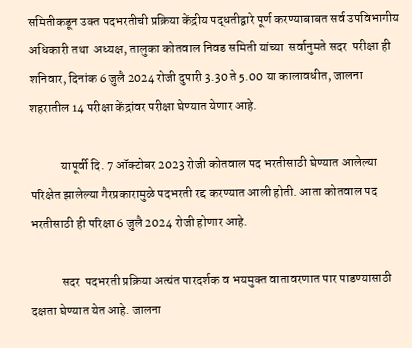समितीकडून उक्‍त पदभरतीची प्रक्रिया केंद्रीय पद्धतीद्वारे पूर्ण करण्याबाबत सर्व उपविभागीय अधिकारी तथा  अध्‍यक्ष, तालुका कोतवाल निवड समिती यांच्‍या  सर्वानुमते सदर  परीक्षा ही  शनिवार, दिनांक 6 जुलै 2024 रोजी दुपारी 3.30 ते 5.00 या कालावधीत, जालना शहरातील 14 परीक्षा केंद्रांवर परीक्षा घेण्‍यात येणार आहे.

            यापूर्वी दि. 7 ऑक्टोबर 2023 रोजी कोतवाल पद भरतीसाठी घेण्यात आलेल्या परिक्षेत झालेल्या गैरप्रकारामुळे पदभरती रद्द करण्यात आली होती. आता कोतवाल पद भरतीसाठी ही परिक्षा 6 जुलै 2024 रोजी होणार आहे.

            सदर  पदभरती प्रक्रिया अत्‍यंत पारदर्शक व भयमुक्‍त वातावरणात पार पाडण्‍यासाठी दक्षता घेण्‍यात येत आहे. जालना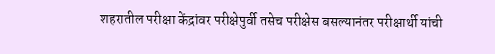शहरातील परीक्षा केंद्रांवर परीक्षेपुर्वी तसेच परीक्षेस बसल्‍यानंतर परीक्षार्थी यांची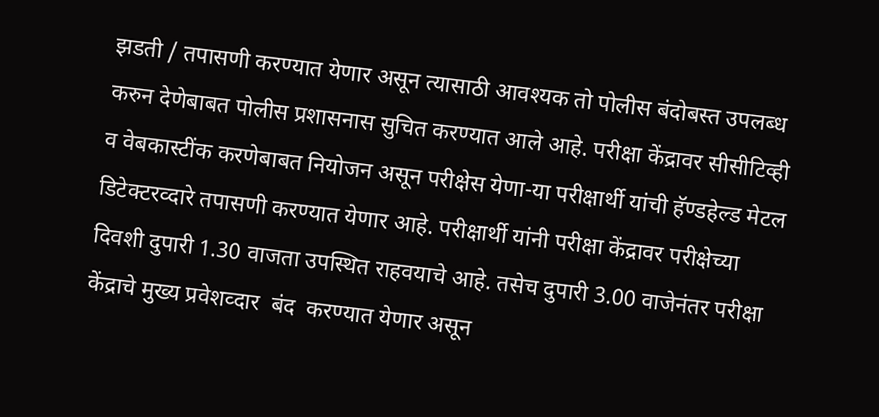झडती / तपासणी करण्‍यात येणार असून त्‍यासाठी आवश्‍यक तो पोलीस बंदोबस्‍त उपलब्‍ध करुन देणेबाबत पोलीस प्रशासनास सुचित करण्‍यात आले आहे. परीक्षा केंद्रावर सीसीटिव्ही व वेबकास्टींक करणेबाबत नियोजन असून परीक्षेस येणा-या परीक्षार्थी यांची हॅण्‍डहेल्‍ड मेटल डिटेक्‍टरव्‍दारे तपासणी करण्‍यात येणार आहे. परीक्षार्थी यांनी परीक्षा केंद्रावर परीक्षेच्‍या दिवशी दुपारी 1.30 वाजता उपस्थित राहवयाचे आहे. तसेच दुपारी 3.00 वाजेनंतर परीक्षा केंद्राचे मुख्‍य प्रवेशव्‍दार  बंद  करण्‍यात येणार असून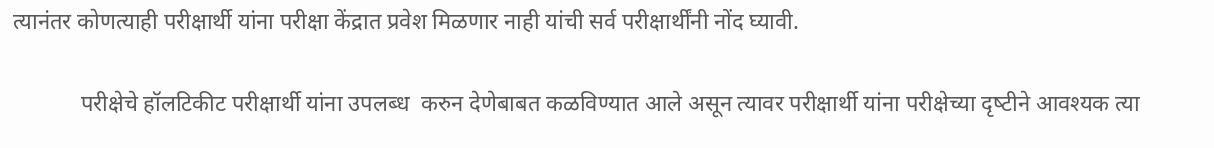त्‍यानंतर कोणत्‍याही प‍रीक्षार्थी यांना परीक्षा केंद्रात प्रवेश मिळणार नाही यांची सर्व परीक्षार्थींनी नोंद घ्‍यावी.

            परीक्षेचे हॉलटिकीट परीक्षार्थी यांना उपलब्‍ध  करुन देणेबाबत कळविण्‍यात आले असून त्‍यावर परीक्षार्थी यांना परीक्षेच्‍या दृष्‍टीने आवश्‍यक त्‍या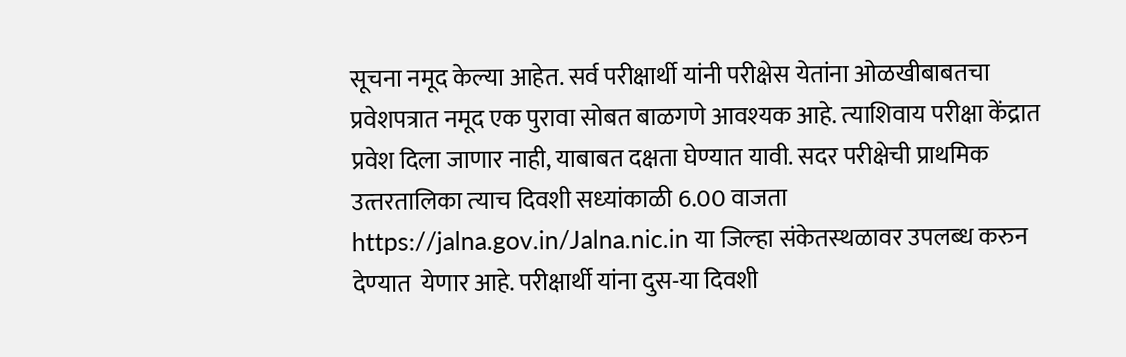सूचना नमूद केल्‍या आहेत. सर्व परीक्षार्थी यांनी परीक्षेस येतांना ओळखीबाबतचा प्रवेशपत्रात नमूद एक पुरावा सोबत बाळगणे आवश्‍यक आहे. त्‍याशिवाय परीक्षा केंद्रात प्रवेश दिला जाणार नाही, याबाबत दक्षता घेण्‍यात यावी. सदर परीक्षेची प्राथमिक उत्‍तरतालिका त्‍याच दिवशी सध्‍यांकाळी 6.00 वाजता https://jalna.gov.in/Jalna.nic.in या जिल्‍हा संकेतस्‍थळावर उपलब्‍ध करुन देण्‍यात  येणार आहे. परीक्षार्थी यांना दुस-या दिवशी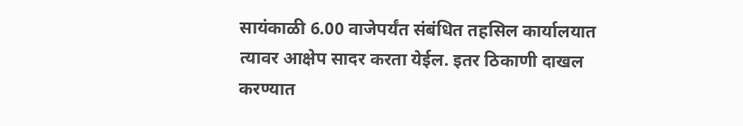सायंकाळी 6.00 वाजेपर्यंत संबंधित तहसिल कार्यालयात त्‍यावर आक्षेप सादर करता येईल. इतर ठिकाणी दाखल करण्‍यात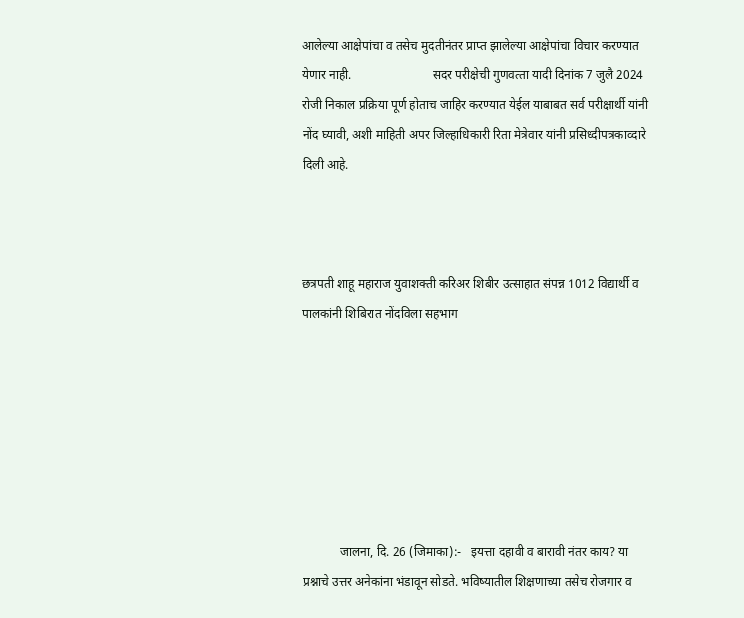आलेल्‍या आक्षेपांचा व तसेच मुदतीनंतर प्राप्‍त झालेल्‍या आक्षेपांचा विचार करण्‍यात येणार नाही.                          सदर परीक्षेची गुणवत्‍ता यादी दिनांक 7 जुलै 2024 रोजी निकाल प्रक्रिया पूर्ण होताच जाहिर करण्‍यात येईल याबाबत सर्व परीक्षार्थी यांनी नोंद घ्‍यावी, अशी माहिती अपर जिल्हाधिकारी रिता मेत्रेवार यांनी प्रसिध्दीपत्रकाव्दारे दिली आहे.



छत्रपती शाहू महाराज युवाशक्ती करिअर शिबीर उत्साहात संपन्न 1012 विद्यार्थी व पालकांनी शिबिरात नोंदविला सहभाग







            जालना, दि. 26 (जिमाका):-   इयत्ता दहावी व बारावी नंतर काय? या प्रश्नाचे उत्तर अनेकांना भंडावून सोडते. भविष्यातील शिक्षणाच्या तसेच रोजगार व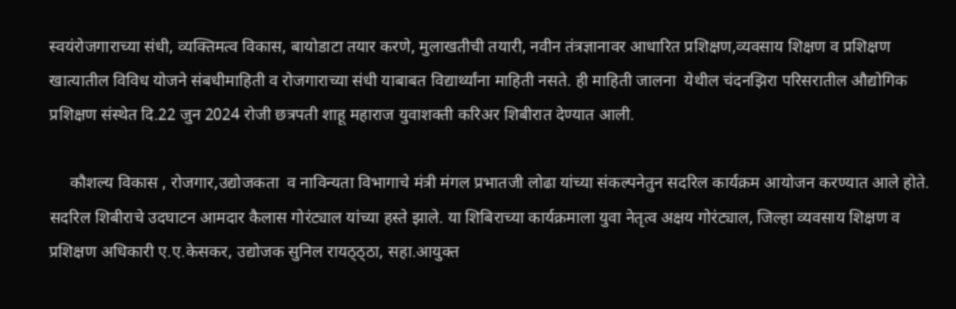स्वयंरोजगाराच्या संधी, व्यक्तिमत्व विकास, बायोडाटा तयार करणे, मुलाखतीची तयारी, नवीन तंत्रज्ञानावर आधारित प्रशिक्षण,व्यवसाय शिक्षण व प्रशिक्षण खात्यातील विविध योजने संबधीमाहिती व रोजगाराच्या संधी याबाबत विद्यार्थ्यांना माहिती नसते. ही माहिती जालना  येथील चंदनझिरा परिसरातील औद्योगिक प्रशिक्षण संस्थेत दि.22 जुन 2024 रोजी छत्रपती शाहू महाराज युवाशक्ती करिअर शिबीरात देण्यात आली.

     कौशल्य विकास , रोजगार,उद्योजकता  व नाविन्यता विभागाचे मंत्री मंगल प्रभातजी लोढा यांच्या संकल्पनेतुन सदरिल कार्यक्रम आयोजन करण्यात आले होते. सदरिल शिबीराचे उदघाटन आमदार कैलास गोरंट्याल यांच्या हस्ते झाले. या शिबिराच्या कार्यक्रमाला युवा नेतृत्व अक्षय गोरंट्याल, जिल्हा व्यवसाय शिक्षण व प्रशिक्षण अधिकारी ए.ए.केसकर, उद्योजक सुनिल रायठ्ठ्ठा, सहा.आयुक्त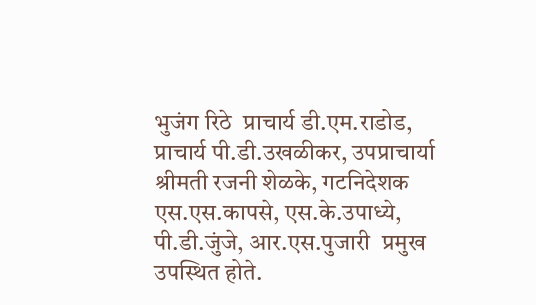भुजंग रिठे  प्राचार्य डी.एम.राडोड, प्राचार्य पी.डी.उखळीकर, उपप्राचार्या श्रीमती रजनी शेळके, गटनिदेशक एस.एस.कापसे, एस.के.उपाध्ये, पी.डी.जुंजे, आर.एस.पुजारी  प्रमुख उपस्थित होते.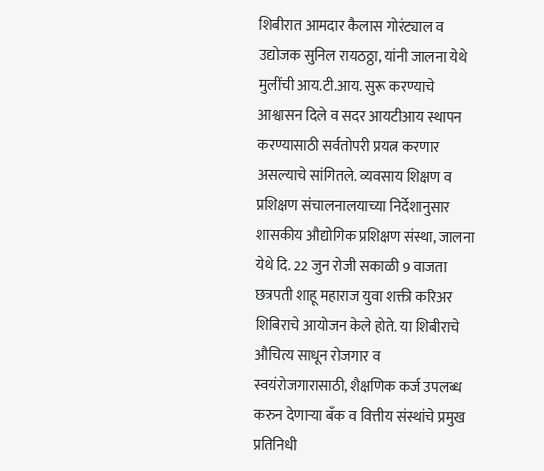शिबीरात आमदार कैलास गोरंट्याल व उद्योजक सुनिल रायठठ्ठा, यांनी जालना येथे मुलींची आय.टी.आय. सुरू करण्याचे आश्वासन दिले व सदर आयटीआय स्थापन करण्यासाठी सर्वतोपरी प्रयत्न करणार असल्याचे सांगितले. व्यवसाय शिक्षण व प्रशिक्षण संचालनालयाच्या निर्देशानुसार शासकीय औद्योगिक प्रशिक्षण संस्था, जालना  येथे दि. 22 जुन रोजी सकाळी 9 वाजता छत्रपती शाहू महाराज युवा शक्ती करिअर शिबिराचे आयोजन केले होते. या शिबीराचे औचित्य साधून रोजगार व स्वयंरोजगारासाठी, शैक्षणिक कर्ज उपलब्ध करुन देणाऱ्या बँक व वित्तीय संस्थांचे प्रमुख प्रतिनिधी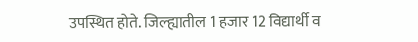उपस्थित होते. जिल्‍ह्यातील 1 हजार 12 विद्यार्थी व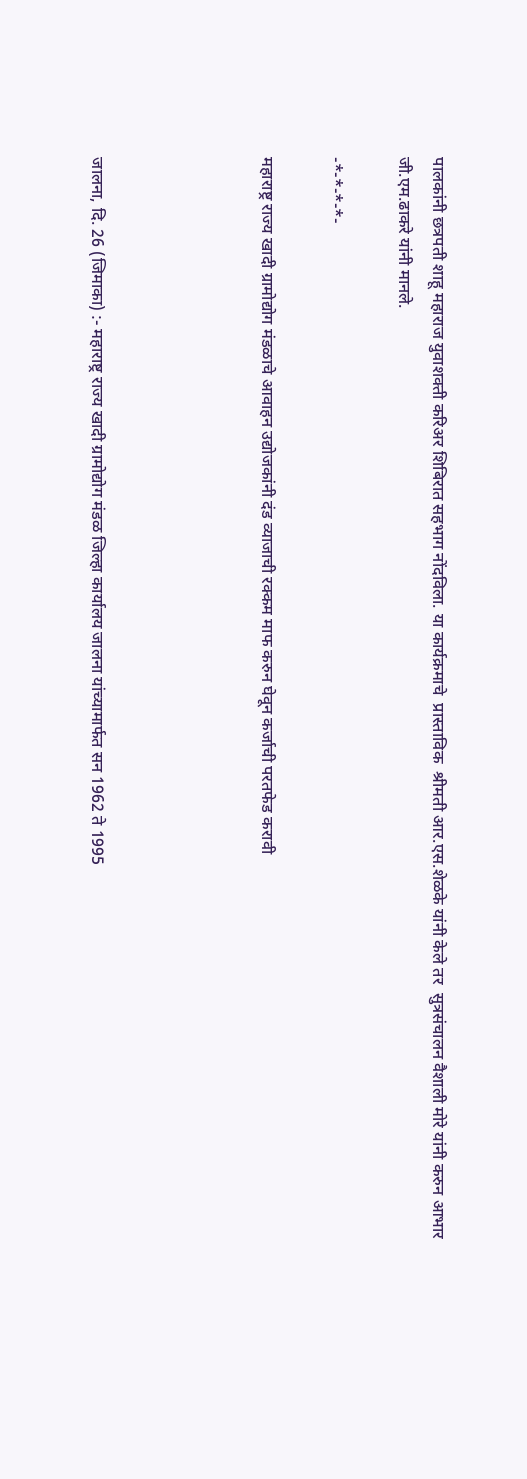पालकांनी छत्रपती शाहू महाराज युवाशक्ती करिअर शिबिरात सहभाग नोंदविला. या कार्यक्रमाचे  प्रास्ताविक  श्रीमती आर.एस.शेळके यांनी केले तर  सुत्रसंचालन वैशाली मोरे यांनी करुन आभार जी.एम.ढाकरे यांनी मानले.

-*-*-*-*-

महाराष्ट्र राज्य खादी ग्रामोद्योग मंडळाचे आवाहन उद्योजकांनी दंड व्याजाची रक्कम माफ करुन घेवून कर्जाची परतफेड करावी




जालना, दि. 26 (जिमाका) :- महाराष्ट्र राज्य खादी ग्रामोद्योग मंडळ जिल्हा कार्यालय जालना यांच्यामार्फत सन 1962 ते 1995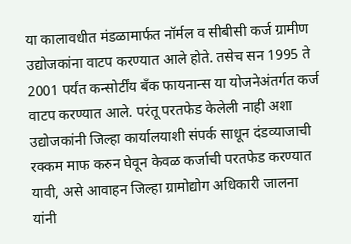या कालावधीत मंडळामार्फत नॉर्मल व सीबीसी कर्ज ग्रामीण उद्योजकांना वाटप करण्यात आले होते. तसेच सन 1995 ते 2001 पर्यंत कन्सोर्टींय बँक फायनान्स या योजनेअंतर्गत कर्ज वाटप करण्यात आले. परंतू परतफेड केलेली नाही अशा उद्योजकांनी जिल्हा कार्यालयाशी संपर्क साधून दंडव्याजाची रक्कम माफ करुन घेवून केवळ कर्जाची परतफेड करण्यात यावी, असे आवाहन जिल्हा ग्रामोद्योग अधिकारी जालना यांनी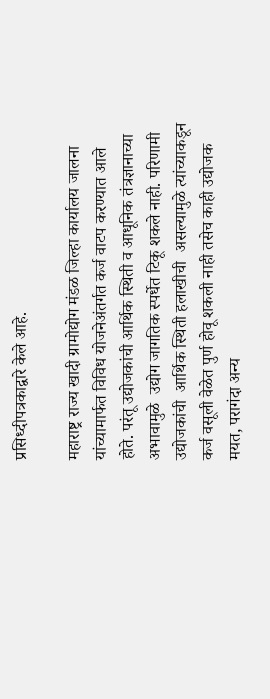प्रसिध्दीपत्रकाद्वारे केले आहे.

महाराष्ट्र राज्य खादी ग्रामोद्योग मंडळ जिल्हा कार्यालय जालना यांच्यामार्फत विविध योजनेअंतर्गत कर्ज वाटप करण्यात आले होते. परंतू उद्योजकांची आर्थिक स्थिती व आधूनिक तंत्रज्ञानाच्या अभावामुळे  उद्योग जागतिक स्पर्धेत टिकू शकले नाही. परिणामी उद्योजकांची  आर्थिक स्थिती हलाखीची  असल्यामुळे त्यांच्याकडून कर्ज वसूली वेळेत पुर्ण होवू शकली नाही तसेच काही उद्योजक मयत, परागंदा अन्य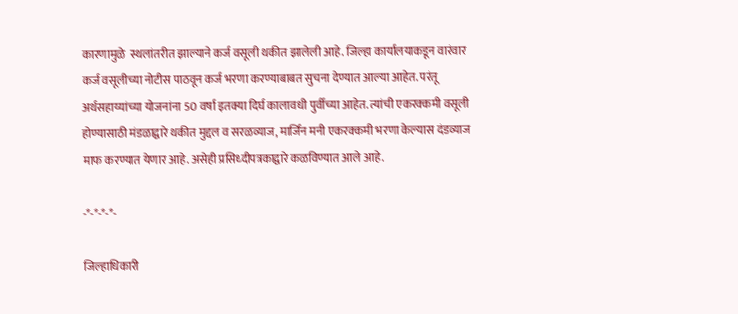कारणामुळे  स्थलांतरीत झाल्याने कर्ज वसूली थकीत झालेली आहे. जिल्हा कार्यालयाकडून वारंवार कर्ज वसूलीच्या नोटीस पाठवून कर्ज भरणा करण्याबाबत सुचना देण्यात आल्या आहेत. परंतू अर्थसहाय्यांच्या योजनांना 50 वर्षा इतक्या दिर्घ कालावधी पुर्वीच्या आहेत. त्यांची एकरक्कमी वसूली होण्यासाठी मंडळाद्वारे थकीत मुद्दल व सरळव्याज, मार्जिन मनी एकरक्कमी भरणा केल्यास दंडव्याज माफ करण्यात येणार आहे. असेही प्रसिध्दीपत्रकाद्वारे कळविण्यात आले आहे.

-*-*-*-*-

जिल्हाधिकारी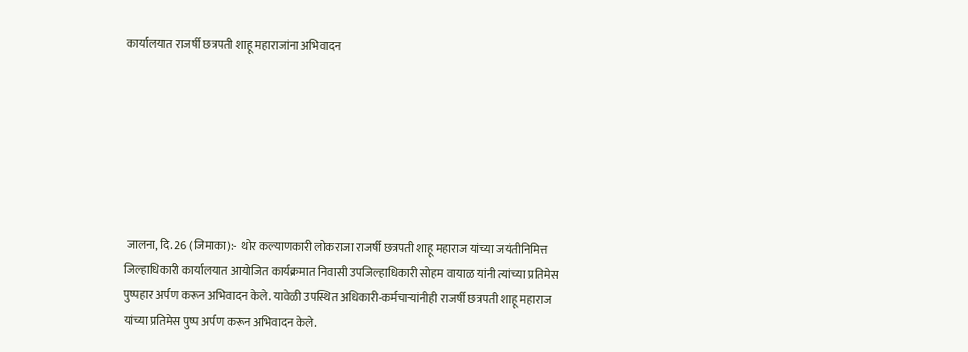कार्यालयात राजर्षी छत्रपती शाहू महाराजांना अभिवादन







 जालना, दि. 26 (जिमाका):-  थोर कल्याणकारी लोकराजा राजर्षी छत्रपती शाहू महाराज यांच्या जयंतीनिमित्त जिल्हाधिकारी कार्यालयात आयोजित कार्यक्रमात निवासी उपजिल्हाधिकारी सोहम वायाळ यांनी त्यांच्या प्रतिमेस पुष्पहार अर्पण करून अभिवादन केले. यावेळी उपस्थित अधिकारी-कर्मचाऱ्यांनीही राजर्षी छत्रपती शाहू महाराज यांच्या प्रतिमेस पुष्प अर्पण करून अभिवादन केले.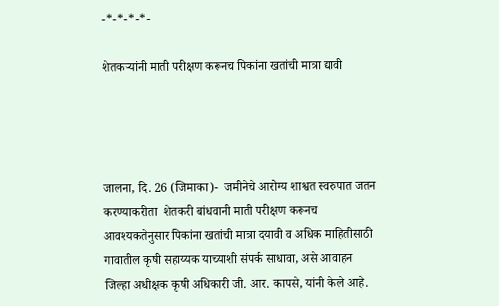-*-*-*-*-

शेतकऱ्यांनी माती परीक्षण करूनच पिकांना खतांची मात्रा द्यावी




जालना, दि. 26 (जिमाका)-  जमीनेचे आरोग्य शाश्वत स्वरुपात जतन करण्याकरीता  शेतकरी बांधवानी माती परीक्षण करूनच आवश्यकतेनुसार पिकांना खतांची मात्रा दयावी व अधिक माहितीसाठी गावातील कृषी सहाय्यक याच्याशी संपर्क साधावा, असे आवाहन  जिल्हा अधीक्षक कृषी अधिकारी जी. आर. कापसे, यांनी केले आहे.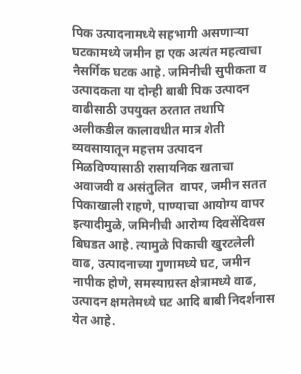पिक उत्पादनामध्ये सहभागी असणाऱ्या घटकामध्ये जमीन हा एक अत्यंत महत्वाचा नैसर्गिक घटक आहे. जमिनीची सुपीकता व उत्पादकता या दोन्ही बाबी पिक उत्पादन वाढीसाठी उपयुक्त ठरतात तथापि अलीकडील कालावधीत मात्र शेती व्यवसायातून महत्तम उत्पादन मिळविण्यासाठी रासायनिक खताचा अवाजवी व असंतुलित  वापर, जमीन सतत पिकाखाली राहणे, पाण्याचा आयोग्य वापर इत्यादीमुळे, जमिनीची आरोग्य दिवसेंदिवस बिघडत आहे. त्यामुळे पिकाची खुरटलेली वाढ, उत्पादनाच्या गुणामध्ये घट, जमीन नापीक होणे, समस्याग्रस्त क्षेत्रामध्ये वाढ, उत्पादन क्षमतेमध्ये घट आदि बाबी निदर्शनास येत आहे.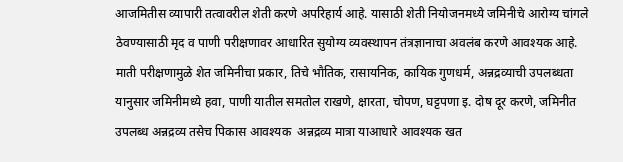आजमितीस व्यापारी तत्वावरील शेती करणे अपरिहार्य आहे. यासाठी शेती नियोजनमध्ये जमिनीचे आरोग्य चांगले ठेवण्यासाठी मृद व पाणी परीक्षणावर आधारित सुयोग्य व्यवस्थापन तंत्रज्ञानाचा अवलंब करणे आवश्यक आहे. माती परीक्षणामुळे शेत जमिनीचा प्रकार, तिचे भौतिक, रासायनिक, कायिक गुणधर्म, अन्नद्रव्याची उपलब्धता यानुसार जमिनीमध्ये हवा, पाणी यातील समतोल राखणे, क्षारता, चोपण, घट्टपणा इ. दोष दूर करणे, जमिनीत उपलब्ध अन्नद्रव्य तसेच पिकास आवश्यक  अन्नद्रव्य मात्रा याआधारे आवश्यक खत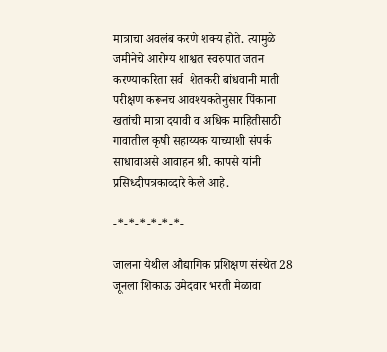मात्राचा अवलंब करणे शक्य होते. त्यामुळे जमीनेचे आरोग्य शाश्वत स्वरुपात जतन करण्याकरिता सर्व  शेतकरी बांधवानी माती परीक्षण करूनच आवश्यकतेनुसार पिंकाना खतांची मात्रा दयावी व अधिक माहितीसाठी गावातील कृषी सहाय्यक याच्याशी संपर्क साधावाअसे आवाहन श्री. कापसे यांनी प्रसिध्दीपत्रकाव्दारे केले आहे.

-*-*-*-*-*-*-

जालना येथील औद्यागिक प्रशिक्षण संस्थेत 28 जूनला शिकाऊ उमेदवार भरती मेळावा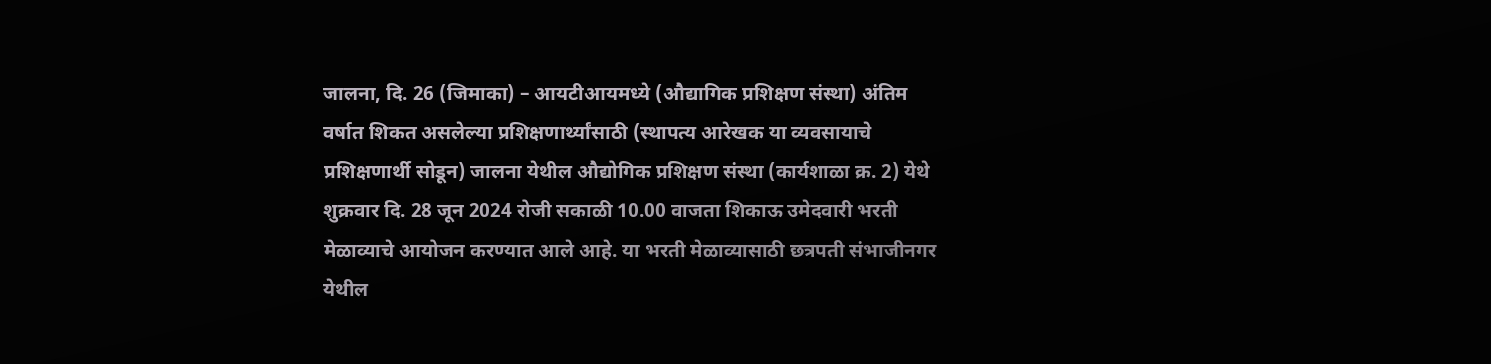जालना, दि. 26 (जिमाका) – आयटीआयमध्ये (औद्यागिक प्रशिक्षण संस्था) अंतिम वर्षात शिकत असलेल्या प्रशिक्षणार्थ्यांसाठी (स्थापत्य आरेखक या व्यवसायाचे प्रशिक्षणार्थी सोडून) जालना येथील औद्योगिक प्रशिक्षण संस्था (कार्यशाळा क्र. 2) येथे शुक्रवार दि. 28 जून 2024 रोजी सकाळी 10.00 वाजता शिकाऊ उमेदवारी भरती मेळाव्याचे आयोजन करण्यात आले आहे. या भरती मेळाव्यासाठी छत्रपती संभाजीनगर येथील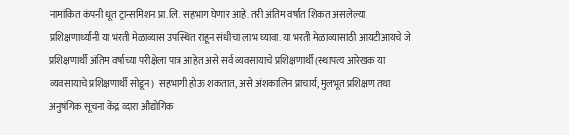नामांकित कंपनी धूत ट्रान्समिशन प्रा.लि. सहभाग घेणार आहे. तरी अंतिम वर्षात शिकत असलेल्या प्रशिक्षणार्थ्यांनी या भरती मेळाव्यास उपस्थित राहून संधीचा लाभ घ्यावा. या भरती मेळाव्यासाठी आयटीआयचे जे प्रशिक्षणार्थी अंतिम वर्षाच्या परीक्षेला पात्र आहेत असे सर्व व्यवसायाचे प्रशिक्षणार्थी (स्थापत्य आरेखक या व्यवसायाचे प्रशिक्षणार्थी सोडून)  सहभागी होऊ शकतात, असे अंशकालिन प्राचार्य, मुलभूत प्रशिक्षण तथा अनुषंगिक सूचना केंद्र व्दारा औद्योगिक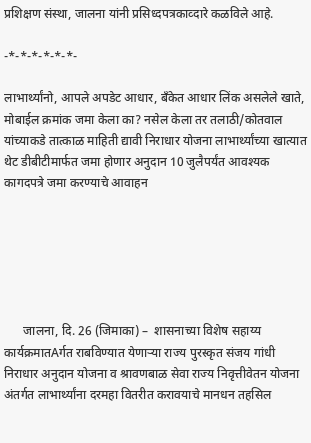प्रशिक्षण संस्था, जालना यांनी प्रसिध्दपत्रकाव्दारे कळविले आहे.

-*-*-*-*-*-*-

लाभार्थ्यांनो, आपले अपडेट आधार, बँकेत आधार लिंक असलेले खाते, मोबाईल क्रमांक जमा केला का? नसेल केला तर तलाठी/कोतवाल यांच्याकडे तात्काळ माहिती द्यावी निराधार योजना लाभार्थ्यांच्या खात्यात थेट डीबीटीमार्फत जमा होणार अनुदान 10 जुलैपर्यंत आवश्यक कागदपत्रे जमा करण्याचे आवाहन






      जालना, दि. 26 (जिमाका) –  शासनाच्या विशेष सहाय्य कार्यक्रमातAर्गत राबविण्यात येणाऱ्या राज्य पुरस्कृत संजय गांधी निराधार अनुदान योजना व श्रावणबाळ सेवा राज्य निवृत्तीवेतन योजना अंतर्गत लाभार्थ्यांना दरमहा वितरीत करावयाचे मानधन तहसिल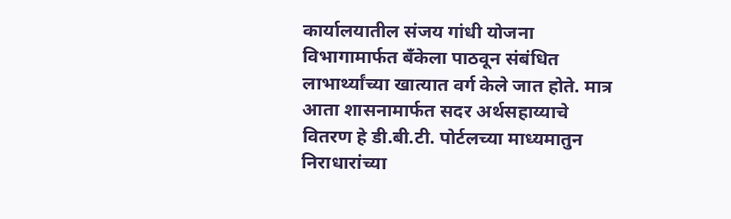कार्यालयातील संजय गांधी योजना विभागामार्फत बँकेला पाठवून संबंधित लाभार्थ्यांच्या खात्यात वर्ग केले जात होते. मात्र आता शासनामार्फत सदर अर्थसहाय्याचे वितरण हे डी.बी.टी. पोर्टलच्या माध्यमातुन निराधारांच्या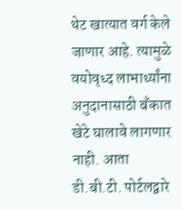थेट खात्यात वर्ग केले जाणार आहे. त्यामुळे वयोवृध्द लाभार्थ्यांना अनुदानासाठी बँकात खेटे घालावे लागणार नाही. आता डी.बी.टी. पोर्टलद्वारे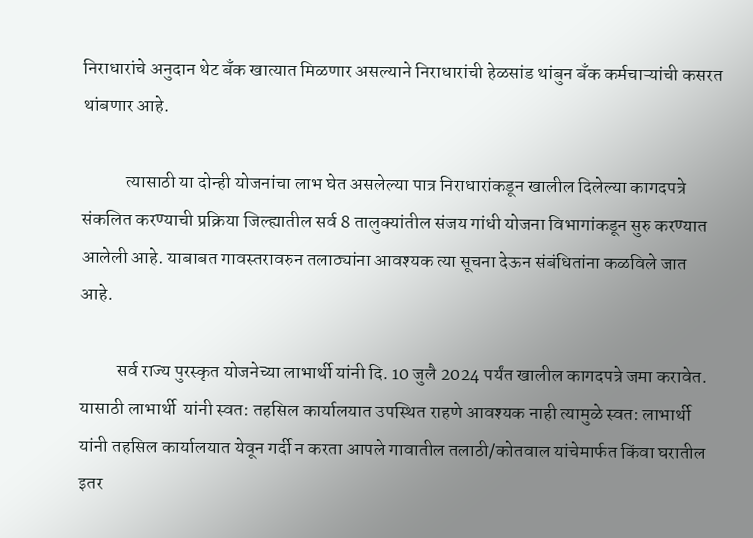निराधारांचे अनुदान थेट बॅंक खात्यात मिळणार असल्याने निराधारांची हेळसांड थांबुन बँक कर्मचाऱ्यांची कसरत थांबणार आहे.

            त्यासाठी या दोन्ही योजनांचा लाभ घेत असलेल्या पात्र निराधारांकडून खालील दिलेल्या कागदपत्रे संकलित करण्याची प्रक्रिया जिल्ह्यातील सर्व 8 तालुक्यांतील संजय गांधी योजना विभागांकडून सुरु करण्यात आलेली आहे. याबाबत गावस्तरावरुन तलाठ्यांना आवश्यक त्या सूचना देऊन संबंधितांना कळविले जात आहे.

          सर्व राज्य पुरस्कृत योजनेच्या लाभार्थी यांनी दि. 10 जुलै 2024 पर्यंत खालील कागदपत्रे जमा करावेत. यासाठी लाभार्थी  यांनी स्वत: तहसिल कार्यालयात उपस्थित राहणे आवश्यक नाही त्यामुळे स्वत: लाभार्थी यांनी तहसिल कार्यालयात येवून गर्दी न करता आपले गावातील तलाठी/कोतवाल यांचेमार्फत किंवा घरातील इतर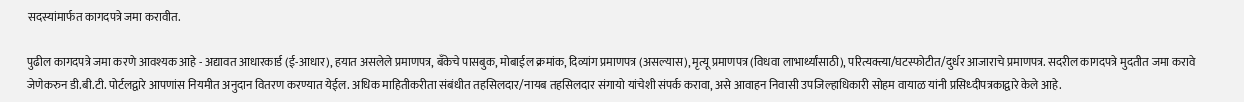सदस्यांमार्फत कागदपत्रे जमा करावीत.

पुढील कागदपत्रे जमा करणे आवश्यक आहे - अद्यावत आधारकार्ड (ई-आधार), हयात असलेले प्रमाणपत्र, बँकेचे पासबुक, मोबाईल क्रमांक, दिव्यांग प्रमाणपत्र (असल्यास), मृत्यू प्रमाणपत्र (विधवा लाभार्थ्यांसाठी), परित्यक्त्या/घटस्फोटीत/दुर्धर आजाराचे प्रमाणपत्र. सदरील कागदपत्रे मुदतीत जमा करावे जेणेकरुन डी.बी.टी. पोर्टलद्वारे आपणांस नियमीत अनुदान वितरण करण्यात येईल. अधिक माहितीकरीता संबंधीत तहसिलदार/नायब तहसिलदार संगायो यांचेशी संपर्क करावा, असे आवाहन निवासी उपजिल्हाधिकारी सोहम वायाळ यांनी प्रसिध्दीपत्रकाद्वारे केले आहे.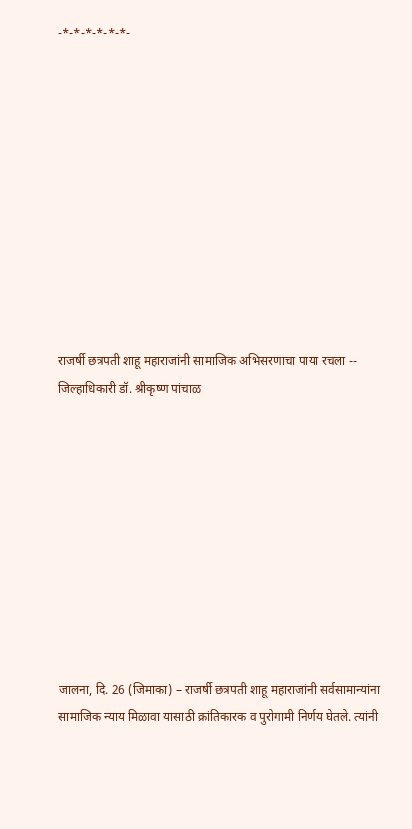-*-*-*-*-*-*-











राजर्षी छत्रपती शाहू महाराजांनी सामाजिक अभिसरणाचा पाया रचला -- जिल्हाधिकारी डॉ. श्रीकृष्ण पांचाळ










जालना, दि. 26 (जिमाका) – राजर्षी छत्रपती शाहू महाराजांनी सर्वसामान्यांना सामाजिक न्याय मिळावा यासाठी क्रांतिकारक व पुरोगामी निर्णय घेतले. त्यांनी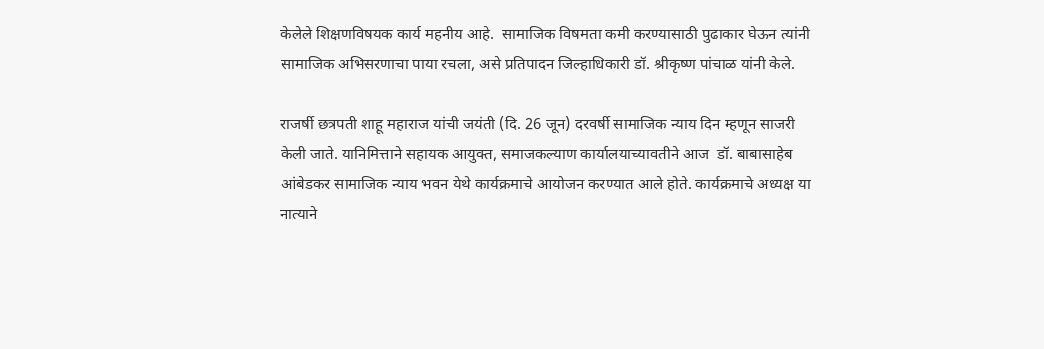केलेले शिक्षणविषयक कार्य महनीय आहे.  सामाजिक विषमता कमी करण्यासाठी पुढाकार घेऊन त्यांनी सामाजिक अभिसरणाचा पाया रचला, असे प्रतिपादन जिल्हाधिकारी डॉ. श्रीकृष्ण पांचाळ यांनी केले.

राजर्षी छत्रपती शाहू महाराज यांची जयंती (दि. 26 जून) दरवर्षी सामाजिक न्याय दिन म्हणून साजरी केली जाते. यानिमित्ताने सहायक आयुक्त, समाजकल्याण कार्यालयाच्यावतीने आज  डॉ. बाबासाहेब आंबेडकर सामाजिक न्याय भवन येथे कार्यक्रमाचे आयोजन करण्यात आले होते. कार्यक्रमाचे अध्यक्ष या नात्याने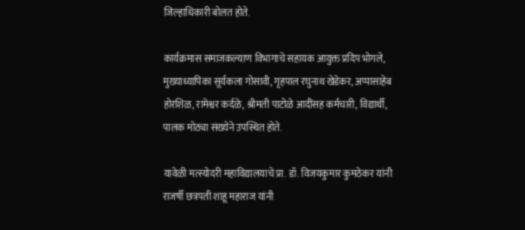जिल्हाधिकारी बोलत होते.

कार्यक्रमास समाजकल्याण विभागाचे सहायक आयुक्त प्रदिप भोगले, मुख्याध्यापिका सूर्यकला गोसावी, गृहपाल रघुनाथ खेडेकर, अप्पासाहेब होरशिळ, रामेश्वर कर्दळे, श्रीमती पाटोळे आदींसह कर्मचारी, विद्यार्थी, पालक मोठ्या संख्येने उपस्थित होते.

यावेळी मत्स्योदरी महाविद्यालयाचे प्रा. डॉ. विजयकुमार कुमठेकर यांनी राजर्षी छत्रपती शाहू महाराज यांनी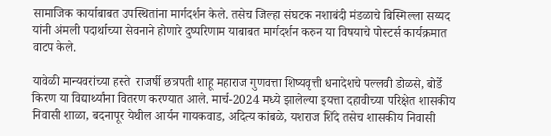सामाजिक कार्याबाबत उपस्थितांना मार्गदर्शन केले. तसेच जिल्हा संघटक नशाबंदी मंडळाचे बिस्मिल्ला सय्यद यांनी अंमली पदार्थाच्या सेवनाने होणारे दुष्परिणाम याबाबत मार्गदर्शन करुन या विषयाचे पोस्टर्स कार्यक्रमात वाटप केले.

यावेळी मान्यवरांच्या हस्ते  राजर्षी छत्रपती शाहू महाराज गुणवत्ता शिष्यवृत्ती धनादेशचे पल्लवी डोळसे, बोर्डे किरण या विद्यार्थ्यांना वितरण करण्यात आले. मार्च-2024 मध्ये झालेल्या इयत्ता दहावीच्या परिक्षेत शासकीय निवासी शाळा, बदनापूर येथील आर्यन गायकवाड, अदित्य कांबळे, यशराज शिंदे तसेच शासकीय निवासी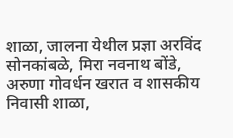शाळा, जालना येथील प्रज्ञा अरविंद सोनकांबळे, मिरा नवनाथ बोंडे, अरुणा गोवर्धन खरात व शासकीय निवासी शाळा,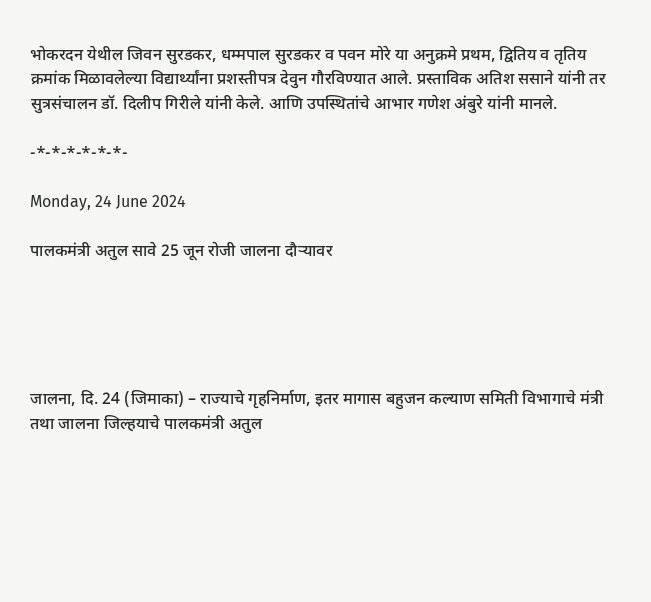भोकरदन येथील जिवन सुरडकर, धम्मपाल सुरडकर व पवन मोरे या अनुक्रमे प्रथम, द्वितिय व तृतिय क्रमांक मिळावलेल्या विद्यार्थ्यांना प्रशस्तीपत्र देवुन गौरविण्यात आले. प्रस्ताविक अतिश ससाने यांनी तर सुत्रसंचालन डॉ. दिलीप गिरीले यांनी केले. आणि उपस्थितांचे आभार गणेश अंबुरे यांनी मानले.

-*-*-*-*-*-*-

Monday, 24 June 2024

पालकमंत्री अतुल सावे 25 जून रोजी जालना दौऱ्यावर





जालना, दि. 24 (जिमाका) – राज्याचे गृहनिर्माण, इतर मागास बहुजन कल्याण समिती विभागाचे मंत्री तथा जालना जिल्हयाचे पालकमंत्री अतुल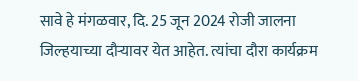सावे हे मंगळवार, दि. 25 जून 2024 रोजी जालना जिल्हयाच्या दौऱ्यावर येत आहेत. त्यांचा दौरा कार्यक्रम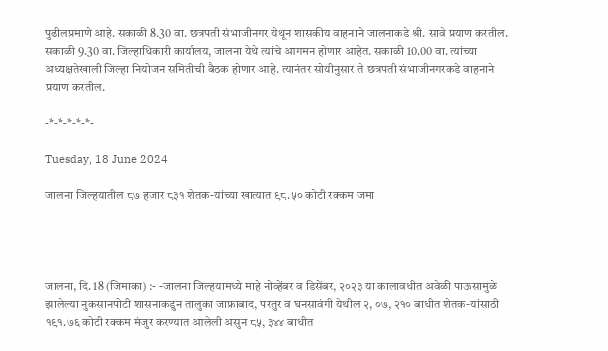पुढीलप्रमाणे आहे. सकाळी 8.30 वा. छत्रपती संभाजीनगर येथून शासकीय वाहनाने जालनाकडे श्री. सावे प्रयाण करतील. सकाळी 9.30 वा. जिल्हाधिकारी कार्यालय, जालना येथे त्यांचे आगमन होणार आहेत. सकाळी 10.00 वा. त्यांच्या अध्यक्षतेखाली जिल्हा नियोजन समितीची बैठक होणार आहे. त्यानंतर सोयीनुसार ते छत्रपती संभाजीनगरकडे वाहनाने प्रयाण करतील.

-*-*-*-*-*-

Tuesday, 18 June 2024

जालना जिल्हयातील ८७ हजार ८३१ शेतक-यांच्या खात्यात ९८.५० कोटी रक्कम जमा




जालना, दि. 18 (जिमाका) :- -जालना जिल्हयामध्ये माहे नोव्हेंबर व डिसेंबर, २०२३ या कालावधीत अवेळी पाऊसामुळे झालेल्या नुकसानपोटी शासनाकडुन तालुका जाफ्राबाद, परतुर व घनसावंगी येथील २, ०७, २१० बाधीत शेतक-यांसाठी १९१.७६ कोटी रक्कम मंजुर करण्यात आलेली असुन ८५, ३४४ बाधीत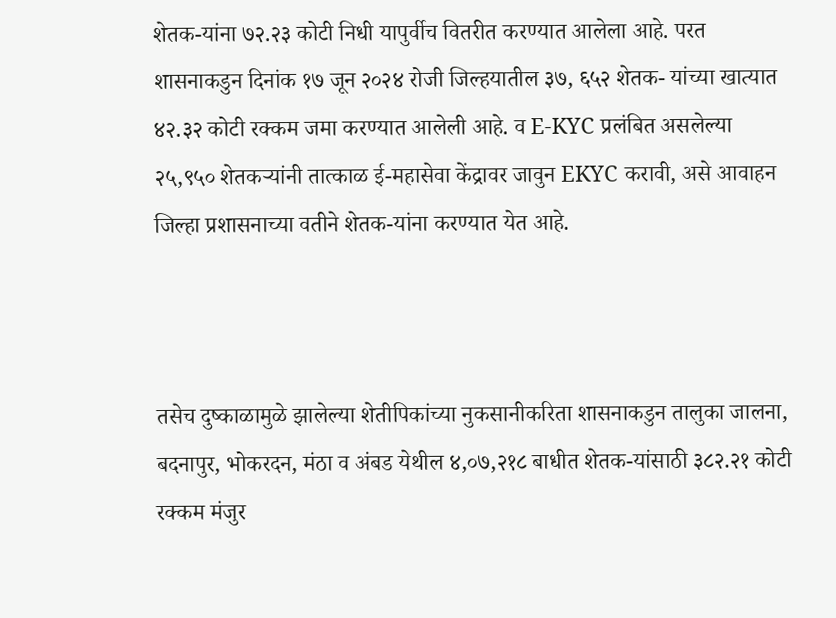शेतक-यांना ७२.२३ कोटी निधी यापुर्वीच वितरीत करण्यात आलेला आहे. परत शासनाकडुन दिनांक १७ जून २०२४ रोजी जिल्हयातील ३७, ६५२ शेतक- यांच्या खात्यात ४२.३२ कोटी रक्कम जमा करण्यात आलेली आहे. व E-KYC प्रलंबित असलेल्या २५,९५० शेतकऱ्यांनी तात्काळ ई-महासेवा केंद्रावर जावुन EKYC करावी, असे आवाहन जिल्हा प्रशासनाच्या वतीने शेतक-यांना करण्यात येत आहे.



तसेच दुष्काळामुळे झालेल्या शेतीपिकांच्या नुकसानीकरिता शासनाकडुन तालुका जालना, बदनापुर, भोकरदन, मंठा व अंबड येथील ४,०७,२१८ बाधीत शेतक-यांसाठी ३८२.२१ कोटी रक्कम मंजुर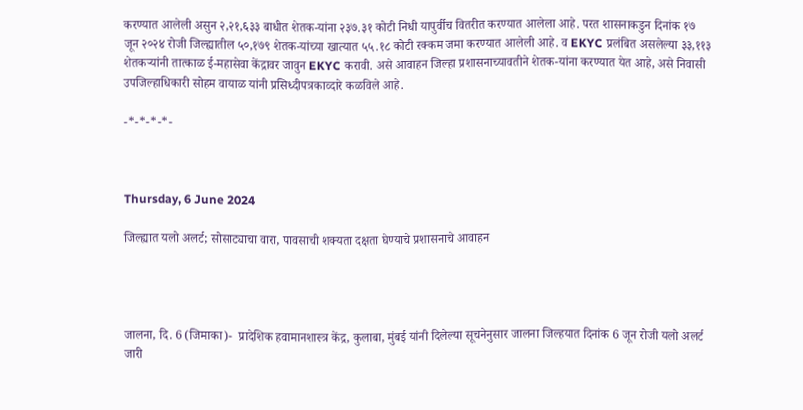करण्यात आलेली असुन २,२१,६३३ बाधीत शेतक-यांना २३७.३१ कोटी निधी यापुर्वीच वितरीत करण्यात आलेला आहे. परत शासनाकडुन दिनांक १७ जून २०२४ रोजी जिल्ह्यातील ५०,१७९ शेतक-यांच्या खात्यात ५५.१८ कोटी रक्कम जमा करण्यात आलेली आहे. व EKYC प्रलंबित असलेल्या ३३,११३ शेतकऱ्यांनी तात्काळ ई-महासेवा केंद्रावर जावुन EKYC करावी. असे आवाहन जिल्हा प्रशासनाच्यावतीने शेतक-यांना करण्यात येत आहे, असे निवासी उपजिल्हाधिकारी सोहम वायाळ यांनी प्रसिध्दीपत्रकाव्दारे कळविले आहे.

-*-*-*-*-



Thursday, 6 June 2024

जिल्ह्यात यलो अलर्ट; सोसाट्याचा वारा, पावसाची शक्यता दक्षता घेण्याचे प्रशासनाचे आवाहन




जालना, दि. 6 (जिमाका)-  प्रादेशिक हवामानशास्त्र केंद्र, कुलाबा, मुंबई यांनी दिलेल्या सूचनेनुसार जालना जिल्हयात दिनांक 6 जून रोजी यलो अलर्ट जारी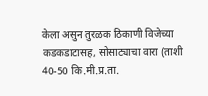केला असुन तुरळक ठिकाणी विजेच्या कडकडाटासह, सोसाट्याचा वारा (ताशी 40-50 कि.मी.प्र.ता.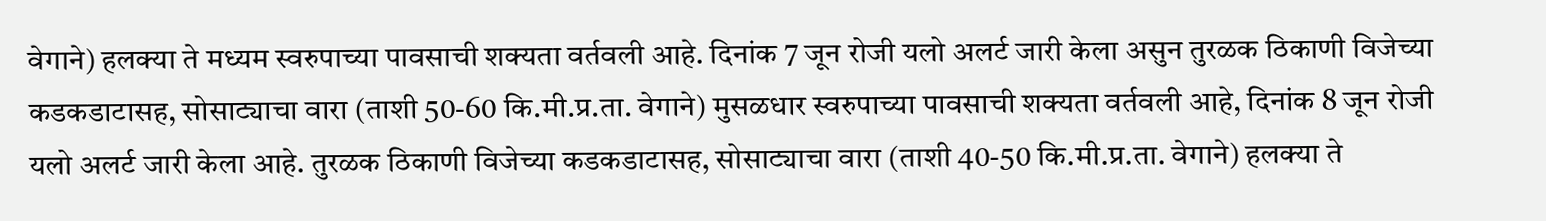वेगाने) हलक्या ते मध्यम स्वरुपाच्या पावसाची शक्यता वर्तवली आहे. दिनांक 7 जून रोजी यलो अलर्ट जारी केला असुन तुरळक ठिकाणी विजेच्या कडकडाटासह, सोसाट्याचा वारा (ताशी 50-60 कि.मी.प्र.ता. वेगाने) मुसळधार स्वरुपाच्या पावसाची शक्यता वर्तवली आहे, दिनांक 8 जून रोजी यलो अलर्ट जारी केला आहे. तुरळक ठिकाणी विजेच्या कडकडाटासह, सोसाट्याचा वारा (ताशी 40-50 कि.मी.प्र.ता. वेगाने) हलक्या ते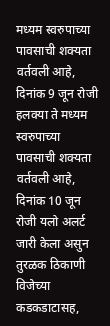मध्यम स्वरुपाच्या पावसाची शक्यता वर्तवली आहे, दिनांक 9 जून रोजी हलक्या ते मध्यम स्वरुपाच्या पावसाची शक्यता वर्तवली आहे, दिनांक 10 जून रोजी यलो अलर्ट जारी केला असुन तुरळक ठिकाणी विजेच्या कडकडाटासह,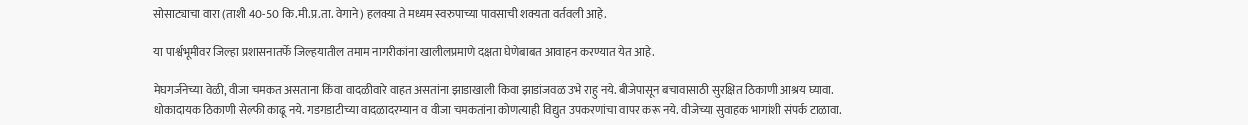सोसाट्याचा वारा (ताशी 40-50 कि.मी.प्र.ता. वेगाने) हलक्या ते मध्यम स्वरुपाच्या पावसाची शक्यता वर्तवली आहे.

या पार्श्वभूमीवर जिल्हा प्रशासनातर्फे जिल्हयातील तमाम नागरीकांना खालीलप्रमाणे दक्षता घेणेबाबत आवाहन करण्यात येत आहे.

मेघगर्जनेच्या वेळी, वीजा चमकत असताना किंवा वादळीवारे वाहत असतांना झाडाखाली किवा झाडांजवळ उभे राहु नये. बीजेपासून बचावासाठी सुरक्षित ठिकाणी आश्रय घ्यावा. धोकादायक ठिकाणी सेल्फी काढू नये. गडगडाटीच्या वादळादरम्यान व वीजा चमकतांना कोणत्याही विद्युत उपकरणांचा वापर करू नये. वीजेच्या सुवाहक भागांशी संपर्क टाळावा.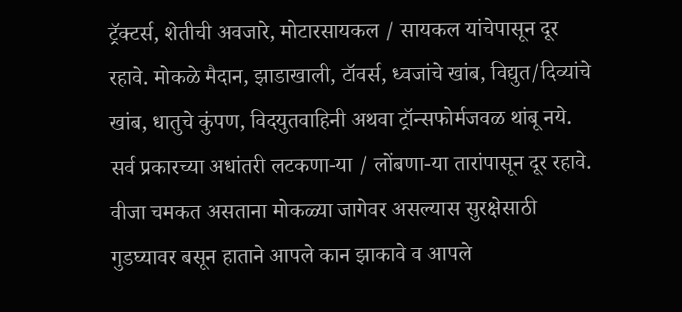ट्रॅक्टर्स, शेतीची अवजारे, मोटारसायकल / सायकल यांचेपासून दूर रहावे. मोकळे मैदान, झाडाखाली, टॉवर्स, ध्वजांचे खांब, विद्युत/दिव्यांचे खांब, धातुचे कुंपण, विदयुतवाहिनी अथवा ट्रॉन्सफोर्मजवळ थांबू नये. सर्व प्रकारच्या अधांतरी लटकणा-या / लोंबणा-या तारांपासून दूर रहावे. वीजा चमकत असताना मोकळ्या जागेवर असल्यास सुरक्षेसाठी गुडघ्यावर बसून हाताने आपले कान झाकावे व आपले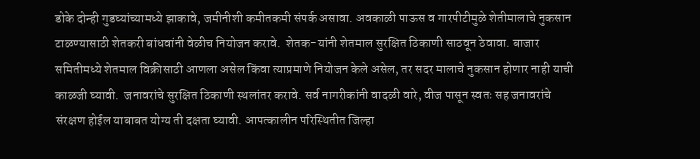डोके दोन्ही गुडघ्यांच्यामध्ये झाकावे, जमीनीशी कमीतकमी संपर्क असावा. अवकाळी पाऊस व गारपीटीमुळे शेतीमालाचे नुकसान टाळण्यासाठी शेतकरी बांधवांनी वेळीच नियोजन करावे.  शेतक-यांनी शेतमाल सुरक्षित ठिकाणी साठवून ठेवावा. बाजार समितीमध्ये शेतमाल विक्रीसाठी आणला असेल किंवा त्याप्रमाणे नियोजन केले असेल, तर सदर मालाचे नुकसान होणार नाही याची काळजी घ्यावी.  जनावरांचे सुरक्षित ठिकाणी स्थलांतर करावे. सर्व नागरीकांनी वादळी वारे, वीज पासून स्वतः सह जनावरांचे संरक्षण होईल याबाबत योग्य ती दक्षता घ्यावी. आपत्कालीन परिस्थितीत जिल्हा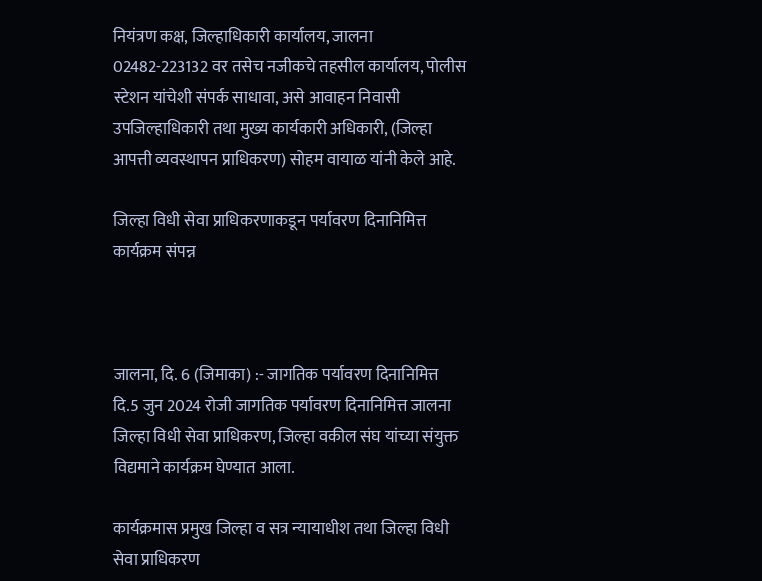नियंत्रण कक्ष, जिल्हाधिकारी कार्यालय, जालना 02482-223132 वर तसेच नजीकचे तहसील कार्यालय, पोलीस स्टेशन यांचेशी संपर्क साधावा, असे आवाहन निवासी उपजिल्हाधिकारी तथा मुख्य कार्यकारी अधिकारी, (जिल्हा आपत्ती व्यवस्थापन प्राधिकरण) सोहम वायाळ यांनी केले आहे.

जिल्हा विधी सेवा प्राधिकरणाकडून पर्यावरण दिनानिमित्त कार्यक्रम संपन्न



जालना, दि. 6 (जिमाका) :- जागतिक पर्यावरण दिनानिमित्त दि.5 जुन 2024 रोजी जागतिक पर्यावरण दिनानिमित्त जालना जिल्हा विधी सेवा प्राधिकरण, जिल्हा वकील संघ यांच्या संयुक्त विद्यमाने कार्यक्रम घेण्यात आला.

कार्यक्रमास प्रमुख जिल्हा व सत्र न्यायाधीश तथा जिल्हा विधी सेवा प्राधिकरण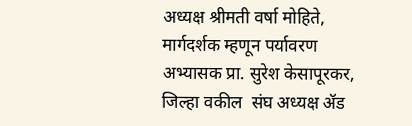अध्यक्ष श्रीमती वर्षा मोहिते, मार्गदर्शक म्हणून पर्यावरण अभ्यासक प्रा. सुरेश केसापूरकर, जिल्हा वकील  संघ अध्यक्ष ॲड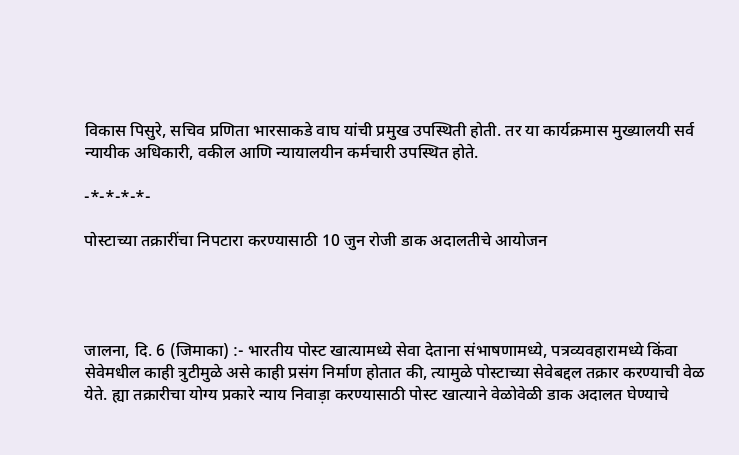विकास पिसुरे, सचिव प्रणिता भारसाकडे वाघ यांची प्रमुख उपस्थिती होती. तर या कार्यक्रमास मुख्यालयी सर्व न्यायीक अधिकारी, वकील आणि न्यायालयीन कर्मचारी उपस्थित होते.

-*-*-*-*-

पोस्टाच्या तक्रारींचा निपटारा करण्यासाठी 10 जुन रोजी डाक अदालतीचे आयोजन




जालना, दि. 6 (जिमाका) :- भारतीय पोस्ट खात्यामध्ये सेवा देताना संभाषणामध्ये, पत्रव्यवहारामध्ये किंवा सेवेमधील काही त्रुटीमुळे असे काही प्रसंग निर्माण होतात की, त्यामुळे पोस्टाच्या सेवेबद्दल तक्रार करण्याची वेळ येते. ह्या तक्रारीचा योग्य प्रकारे न्याय निवाड़ा करण्यासाठी पोस्ट खात्याने वेळोवेळी डाक अदालत घेण्याचे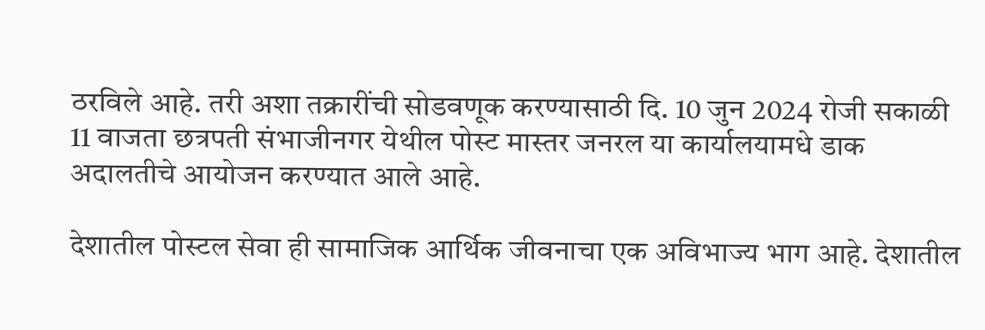ठरविले आहे. तरी अशा तक्रारींची सोडवणूक करण्यासाठी दि. 10 जुन 2024 रोजी सकाळी 11 वाजता छत्रपती संभाजीनगर येथील पोस्ट मास्तर जनरल या कार्यालयामधे डाक अदालतीचे आयोजन करण्यात आले आहे.

देशातील पोस्टल सेवा ही सामाजिक आर्थिक जीवनाचा एक अविभाज्य भाग आहे. देशातील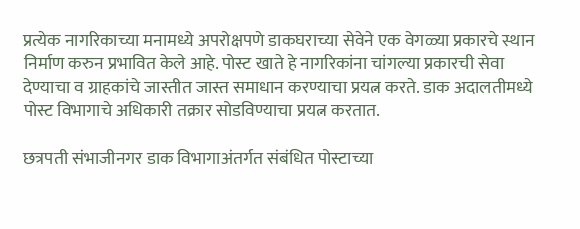प्रत्येक नागरिकाच्या मनामध्ये अपरोक्षपणे डाकघराच्या सेवेने एक वेगळ्या प्रकारचे स्थान निर्माण करुन प्रभावित केले आहे. पोस्ट खाते हे नागरिकांना चांगल्या प्रकारची सेवा देण्याचा व ग्राहकांचे जास्तीत जास्त समाधान करण्याचा प्रयत्न करते. डाक अदालतीमध्ये पोस्ट विभागाचे अधिकारी तक्रार सोडविण्याचा प्रयत्न करतात.

छत्रपती संभाजीनगर डाक विभागाअंतर्गत संबंधित पोस्टाच्या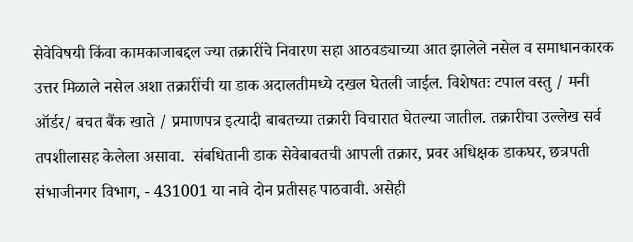सेवेविषयी किंवा कामकाजाबद्दल ज्या तक्रारींचे निवारण सहा आठवड्याच्या आत झालेले नसेल व समाधानकारक उत्तर मिळाले नसेल अशा तक्रारींची या डाक अदालतीमध्ये दखल घेतली जाईल. विशेषतः टपाल वस्तु / मनी ऑर्डर/ बचत बैंक खाते / प्रमाणपत्र इत्यादी बाबतच्या तक्रारी विचारात घेतल्या जातील. तक्रारीचा उल्लेख सर्व तपशीलासह केलेला असावा.  संबधितानी डाक सेवेबाबतची आपली तक्रार, प्रवर अधिक्षक डाकघर, छत्रपती संभाजीनगर विभाग, - 431001 या नावे दोन प्रतीसह पाठवावी. असेही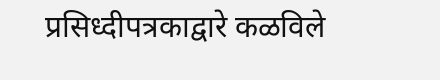प्रसिध्दीपत्रकाद्वारे कळविले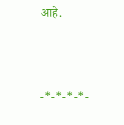आहे.



-*-*-*-*-